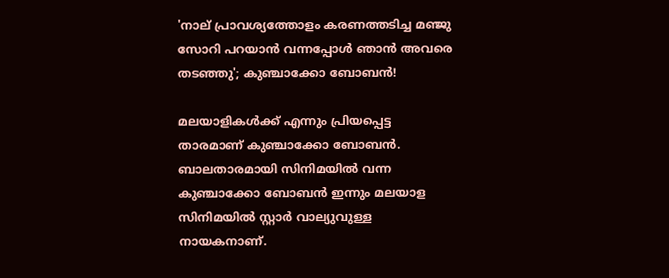'നാല് പ്രാവശ്യത്തോളം കരണത്തടിച്ച മഞ്ജു സോറി പറയാൻ വന്നപ്പോൾ ഞാൻ അവരെ തടഞ്ഞു'; കുഞ്ചാക്കോ ബോബൻ!

മലയാളികൾക്ക് എന്നും പ്രിയപ്പെട്ട താരമാണ് കുഞ്ചാക്കോ ബോബൻ. ബാലതാരമായി സിനിമയിൽ വന്ന കുഞ്ചാക്കോ ബോബൻ ഇന്നും മലയാള സിനിമയിൽ സ്റ്റാർ വാല്യുവുള്ള നായകനാണ്.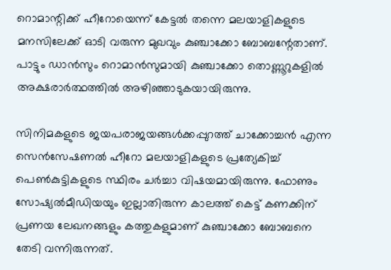റൊമാന്റിക്ക് ഹീറോയെന്ന് കേട്ടൽ തന്നെ മലയാളികളുടെ മനസിലേക്ക് ഓടി വരുന്ന മുഖവും കുഞ്ചാക്കോ ബോബന്റേതാണ്. പാട്ടും ഡാൻസും റൊമാൻസുമായി കുഞ്ചാക്കോ തൊണ്ണൂറുകളിൽ അക്ഷരാർത്ഥത്തിൽ അഴിഞ്ഞാടുകയായിരുന്നു.

സിനിമകളുടെ ജയപരാജയങ്ങൾക്കപ്പുറത്ത് ചാക്കോച്ചൻ എന്ന സെൻസേഷണൽ ഹീറോ മലയാളികളുടെ പ്രത്യേകിച്ച് പെൺകുട്ടികളുടെ സ്ഥിരം ചർച്ചാ വിഷയമായിരുന്നു. ഫോണും സോഷ്യൽമീഡിയയും ഇല്ലാതിരുന്ന കാലത്ത് കെട്ട് കണക്കിന് പ്രണയ ലേഖനങ്ങളും കത്തുകളുമാണ് കുഞ്ചാക്കോ ബോബനെ തേടി വന്നിരുന്നത്.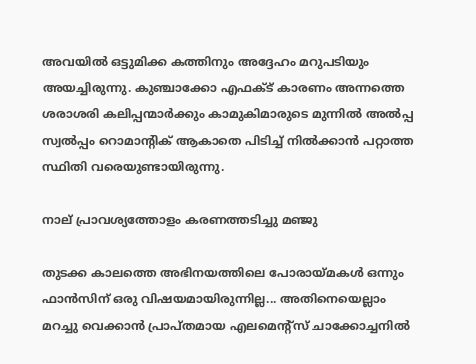അവയിൽ‌ ഒട്ടുമിക്ക കത്തിനും അദ്ദേഹം മറുപടിയും അയച്ചിരുന്നു. കുഞ്ചാക്കോ എഫക്ട് കാരണം അന്നത്തെ ശരാശരി കലിപ്പന്മാർക്കും കാമുകിമാരുടെ മുന്നിൽ അൽപ്പ സ്വൽപ്പം റൊമാന്റിക് ആകാതെ പിടിച്ച് നിൽക്കാൻ പറ്റാത്ത സ്ഥിതി വരെയുണ്ടായിരുന്നു.

നാല് പ്രാവശ്യത്തോളം കരണത്തടിച്ചു മഞ്ജു

തുടക്ക കാലത്തെ അഭിനയത്തിലെ പോരായ്മകൾ ഒന്നും ഫാൻസിന് ഒരു വിഷയമായിരുന്നില്ല... അതിനെയെല്ലാം
മറച്ചു വെക്കാൻ പ്രാപ്തമായ എലമെന്റ്സ് ചാക്കോച്ചനിൽ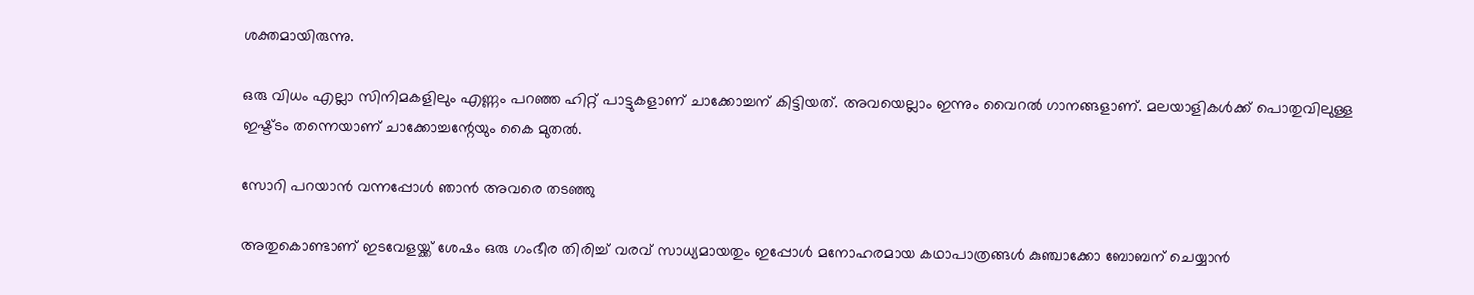ശക്തമായിരുന്നു.

ഒരു വിധം എല്ലാ സിനിമകളിലും എണ്ണം പറഞ്ഞ ഹിറ്റ് പാട്ടുകളാണ് ചാക്കോച്ചന് കിട്ടിയത്. അവയെല്ലാം ഇന്നും വൈറൽ ഗാനങ്ങളാണ്. മലയാളികൾക്ക് പൊതുവിലുള്ള ഇഷ്ട്ടം തന്നെയാണ് ചാക്കോച്ചന്റേയും കൈ മുതൽ.

സോറി പറയാൻ വന്നപ്പോൾ ഞാൻ അവരെ തടഞ്ഞു

അതുകൊണ്ടാണ് ഇടവേളയ്ക്ക് ശേഷം ഒരു ഗംഭീര തിരിച്ച് വരവ് സാധ്യമായതും ഇപ്പോൾ മനോഹരമായ കഥാപാത്രങ്ങൾ കുഞ്ചാക്കോ ബോബന് ചെയ്യാൻ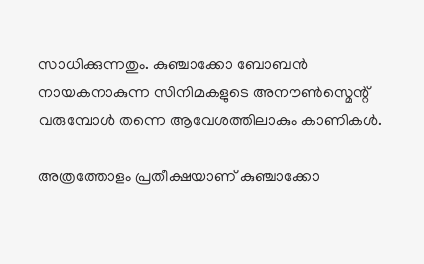സാധിക്കുന്നതും. കുഞ്ചാക്കോ ബോബൻ നായകനാകുന്ന സിനിമകളുടെ അനൗൺസ്മെന്റ് വരുമ്പോൾ തന്നെ ആവേശത്തിലാകും കാണികൾ.

അത്രത്തോളം പ്രതീക്ഷയാണ് കുഞ്ചാക്കോ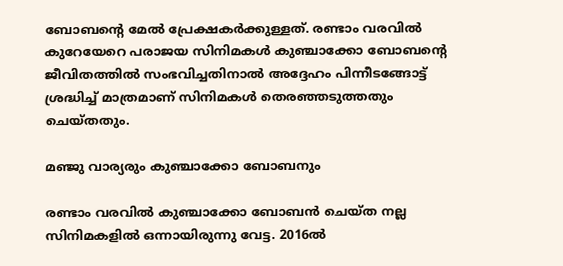ബോബന്റെ മേൽ പ്രേക്ഷകർക്കുള്ളത്. രണ്ടാം വരവിൽ‌ കുറേയേറെ പരാജയ സിനിമകൾ കുഞ്ചാക്കോ ബോബന്റെ ജീവിതത്തിൽ സംഭവിച്ചതിനാൽ‌ അദ്ദേഹം പിന്നീടങ്ങോട്ട് ശ്രദ്ധിച്ച് മാത്രമാണ് സിനിമകൾ തെരഞ്ഞടുത്തതും ചെയ്തതും.

മ‍ഞ്ജു വാര്യരും കുഞ്ചാക്കോ ബോബനും

രണ്ടാം വരവിൽ‌ കുഞ്ചാക്കോ ബോബൻ ചെയ്ത നല്ല സിനിമകളിൽ ഒന്നായിരുന്നു വേട്ട. 2016ൽ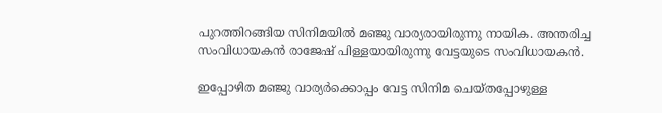പുറത്തിറങ്ങിയ സിനിമയിൽ മഞ്ജു വാര്യരായിരുന്നു നായിക. അന്തരിച്ച സംവിധായകൻ രാജേഷ് പിള്ളയായിരുന്നു വേട്ടയുടെ സംവിധായകൻ.

ഇപ്പോഴിത മഞ്ജു വാര്യർക്കൊപ്പം വേട്ട സിനിമ ചെയ്തപ്പോഴുള്ള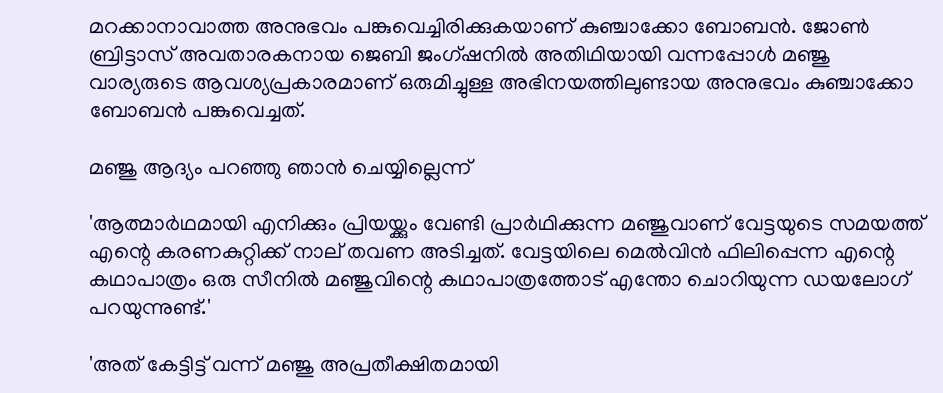മറക്കാനാവാത്ത അനുഭവം പങ്കുവെച്ചിരിക്കുകയാണ് കുഞ്ചാക്കോ ബോബൻ. ജോൺ ബ്രിട്ടാസ് അവതാരകനായ ജെബി ജംഗ്ഷനിൽ അതിഥിയായി വന്നപ്പോൾ മഞ്ജു വാര്യരുടെ ആവശ്യപ്രകാരമാണ് ഒരുമിച്ചുള്ള അഭിനയത്തിലുണ്ടായ അനുഭവം കുഞ്ചാക്കോ ബോബൻ പങ്കുവെച്ചത്.

മഞ്ജു ആദ്യം പറഞ്ഞു ഞാൻ ചെയ്യില്ലെന്ന്

'ആത്മാർഥമായി എനിക്കും പ്രിയയ്ക്കും വേണ്ടി പ്രാർഥിക്കുന്ന മഞ്ജുവാണ് വേട്ടയുടെ സമയത്ത് എന്റെ കരണകുറ്റിക്ക് നാല് തവണ അടിച്ചത്. വേട്ടയിലെ മെൽവിൻ ഫിലിപ്പെന്ന എന്റെ കഥാപാത്രം ഒരു സീനിൽ മഞ്ജുവിന്റെ കഥാപാത്രത്തോട് എന്തോ ചൊറിയുന്ന ‍ഡയലോഗ് പറയുന്നുണ്ട്.'

'അത് കേട്ടിട്ട് വന്ന് മഞ്ജു അപ്രതീക്ഷിതമായി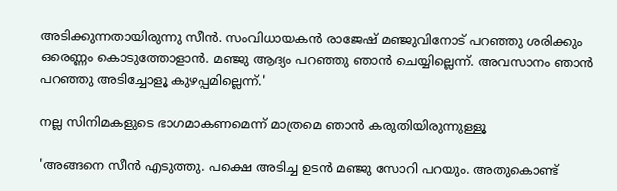അടിക്കുന്നതായിരുന്നു സീൻ. സംവിധായകൻ രാജേഷ് മഞ്ജുവിനോട് പറഞ്ഞു ശരിക്കും ഒരെണ്ണം കൊടുത്തോളാൻ. മഞ്ജു ആദ്യം പറഞ്ഞു ഞാൻ ചെയ്യില്ലെന്ന്. അവസാനം ഞാൻ പറഞ്ഞു അടിച്ചോളൂ കുഴപ്പമില്ലെന്ന്.'

നല്ല സിനിമകളുടെ ഭാഗമാകണമെന്ന് മാത്രമെ ഞാൻ കരുതിയിരുന്നുള്ളൂ

'അങ്ങനെ സീൻ എടുത്തു. പക്ഷെ അടിച്ച ഉടൻ മഞ്ജു സോറി പറയും. അതുകൊണ്ട്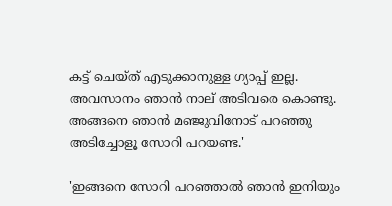കട്ട് ചെയ്ത് എടുക്കാനുള്ള ഗ്യാപ്പ് ഇല്ല. അവസാനം ഞാൻ നാല് അടിവരെ കൊണ്ടു. അങ്ങനെ ഞാൻ മ‍ഞ്ജുവിനോട് പറഞ്ഞു അടിച്ചോളൂ സോറി പറയണ്ട.'

'ഇങ്ങനെ സോറി പറഞ്ഞാൽ ഞാൻ ഇനിയും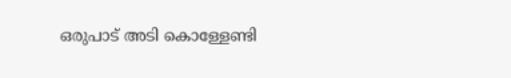ഒരുപാട് അടി കൊള്ളേണ്ടി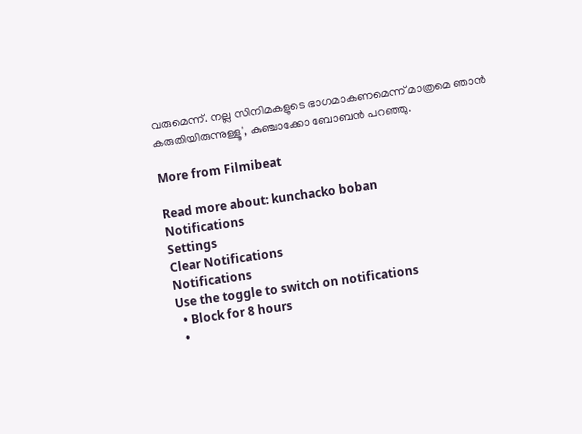വരുമെന്ന്. നല്ല സിനിമകളുടെ ഭാഗമാകണമെന്ന് മാത്രമെ ഞാൻ കരുതിയിരുന്നുള്ളൂ', കുഞ്ചാക്കോ ബോബൻ പറഞ്ഞു.

More from Filmibeat

Read more about: kunchacko boban
Notifications
Settings
Clear Notifications
Notifications
Use the toggle to switch on notifications
  • Block for 8 hours
  •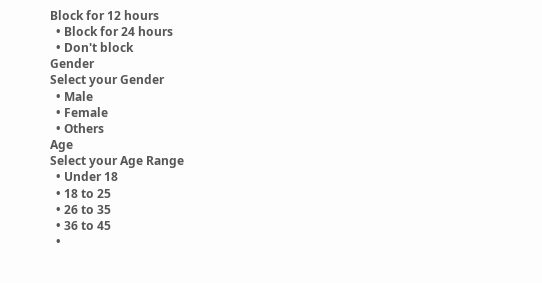Block for 12 hours
  • Block for 24 hours
  • Don't block
Gender
Select your Gender
  • Male
  • Female
  • Others
Age
Select your Age Range
  • Under 18
  • 18 to 25
  • 26 to 35
  • 36 to 45
  •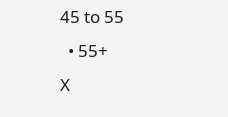45 to 55
  • 55+
X